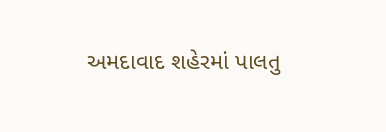અમદાવાદ શહેરમાં પાલતુ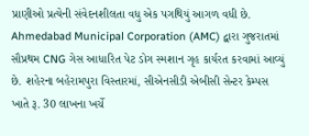પ્રાણીઓ પ્રત્યેની સંવેદનશીલતા વધુ એક પગથિયું આગળ વધી છે. Ahmedabad Municipal Corporation (AMC) દ્વારા ગુજરાતમાં સૌપ્રથમ CNG ગેસ આધારિત પેટ ડોગ સ્મશાન ગૃહ કાર્યરત કરવામાં આવ્યું છે. શહેરના બહેરામપુરા વિસ્તારમાં, સીએનસીડી એબીસી સેન્ટર કેમ્પસ ખાતે રૂ. 30 લાખના ખર્ચે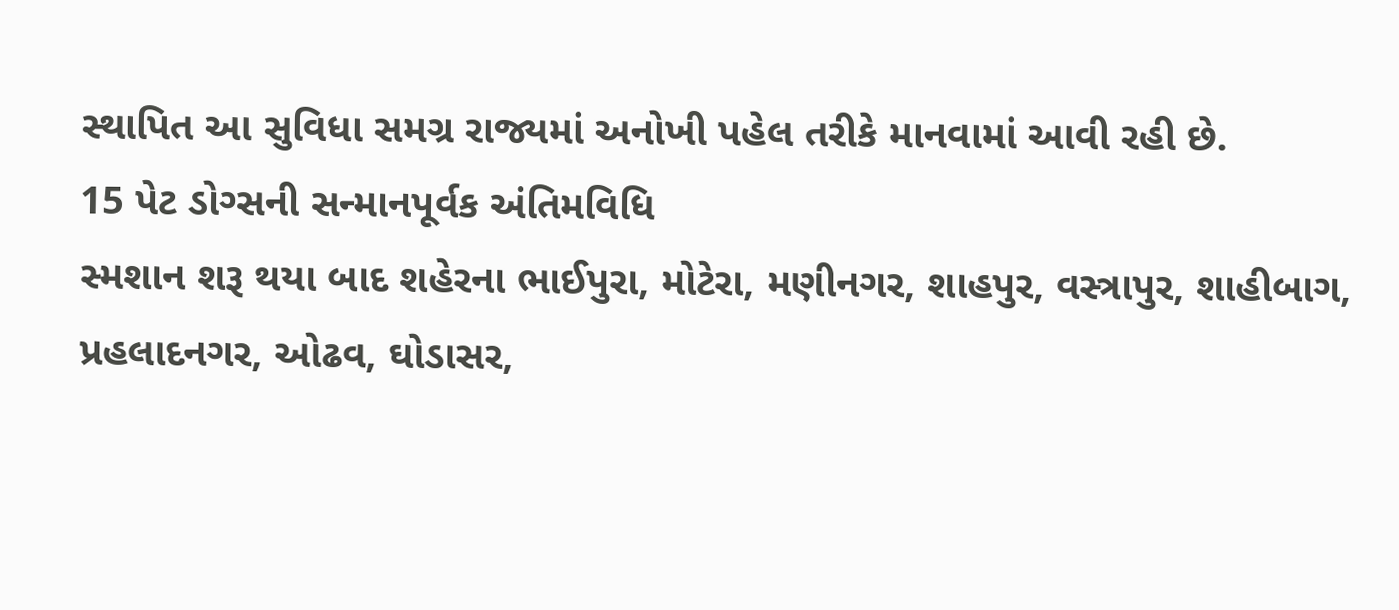સ્થાપિત આ સુવિધા સમગ્ર રાજ્યમાં અનોખી પહેલ તરીકે માનવામાં આવી રહી છે.
15 પેટ ડોગ્સની સન્માનપૂર્વક અંતિમવિધિ
સ્મશાન શરૂ થયા બાદ શહેરના ભાઈપુરા, મોટેરા, મણીનગર, શાહપુર, વસ્ત્રાપુર, શાહીબાગ, પ્રહલાદનગર, ઓઢવ, ઘોડાસર,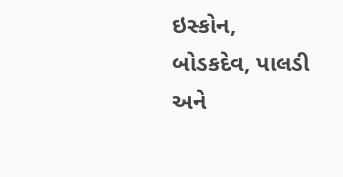ઇસ્કોન, બોડકદેવ, પાલડી અને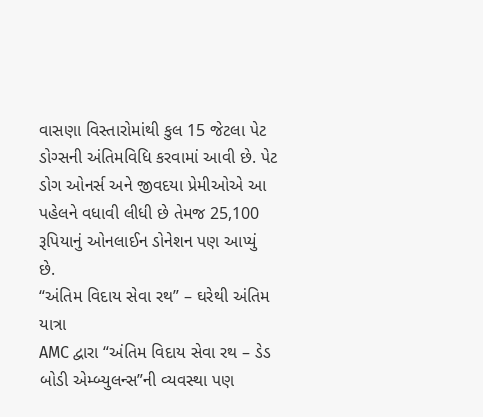વાસણા વિસ્તારોમાંથી કુલ 15 જેટલા પેટ ડોગ્સની અંતિમવિધિ કરવામાં આવી છે. પેટ ડોગ ઓનર્સ અને જીવદયા પ્રેમીઓએ આ પહેલને વધાવી લીધી છે તેમજ 25,100 રૂપિયાનું ઓનલાઈન ડોનેશન પણ આપ્યું છે.
“અંતિમ વિદાય સેવા રથ” – ઘરેથી અંતિમ યાત્રા
AMC દ્વારા “અંતિમ વિદાય સેવા રથ – ડેડ બોડી એમ્બ્યુલન્સ”ની વ્યવસ્થા પણ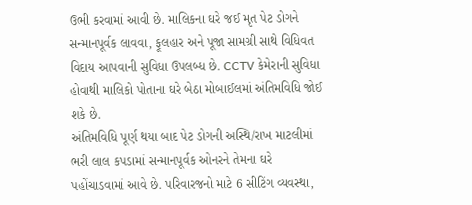ઉભી કરવામાં આવી છે. માલિકના ઘરે જઈ મૃત પેટ ડોગને સન્માનપૂર્વક લાવવા, ફૂલહાર અને પૂજા સામગ્રી સાથે વિધિવત વિદાય આપવાની સુવિધા ઉપલબ્ધ છે. CCTV કેમેરાની સુવિધા હોવાથી માલિકો પોતાના ઘરે બેઠા મોબાઈલમાં અંતિમવિધિ જોઈ શકે છે.
અંતિમવિધિ પૂર્ણ થયા બાદ પેટ ડોગની અસ્થિ/રાખ માટલીમાં ભરી લાલ કપડામાં સન્માનપૂર્વક ઓનરને તેમના ઘરે પહોંચાડવામાં આવે છે. પરિવારજનો માટે 6 સીટિંગ વ્યવસ્થા,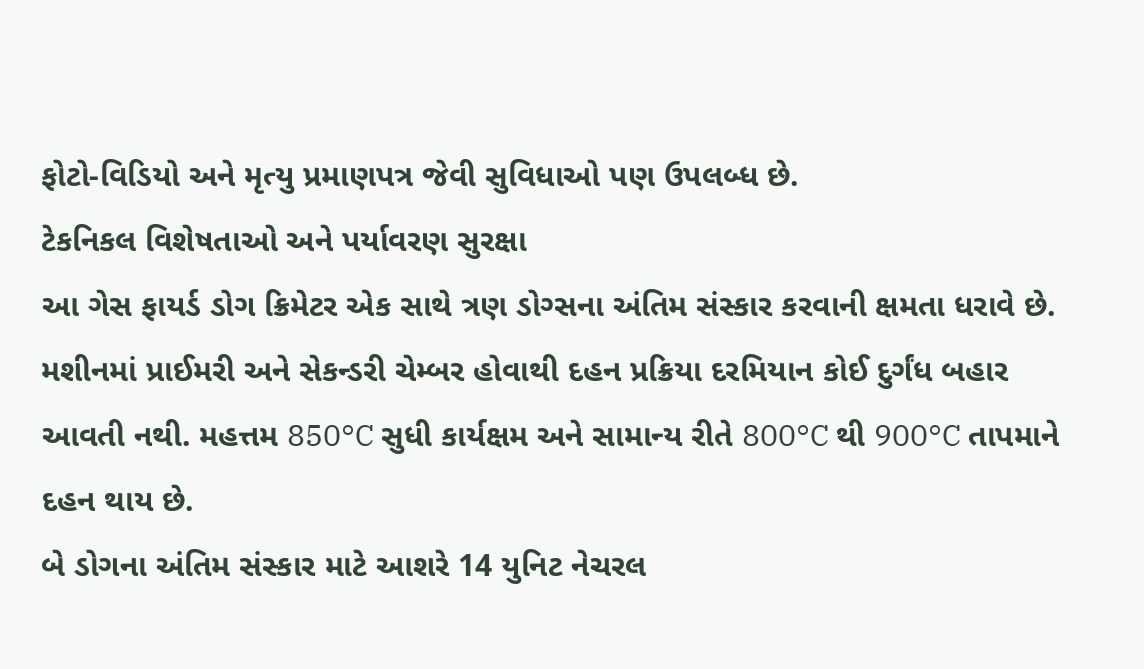ફોટો-વિડિયો અને મૃત્યુ પ્રમાણપત્ર જેવી સુવિધાઓ પણ ઉપલબ્ધ છે.
ટેકનિકલ વિશેષતાઓ અને પર્યાવરણ સુરક્ષા
આ ગેસ ફાયર્ડ ડોગ ક્રિમેટર એક સાથે ત્રણ ડોગ્સના અંતિમ સંસ્કાર કરવાની ક્ષમતા ધરાવે છે. મશીનમાં પ્રાઈમરી અને સેકન્ડરી ચેમ્બર હોવાથી દહન પ્રક્રિયા દરમિયાન કોઈ દુર્ગંધ બહાર આવતી નથી. મહત્તમ 850°C સુધી કાર્યક્ષમ અને સામાન્ય રીતે 800°C થી 900°C તાપમાને દહન થાય છે.
બે ડોગના અંતિમ સંસ્કાર માટે આશરે 14 યુનિટ નેચરલ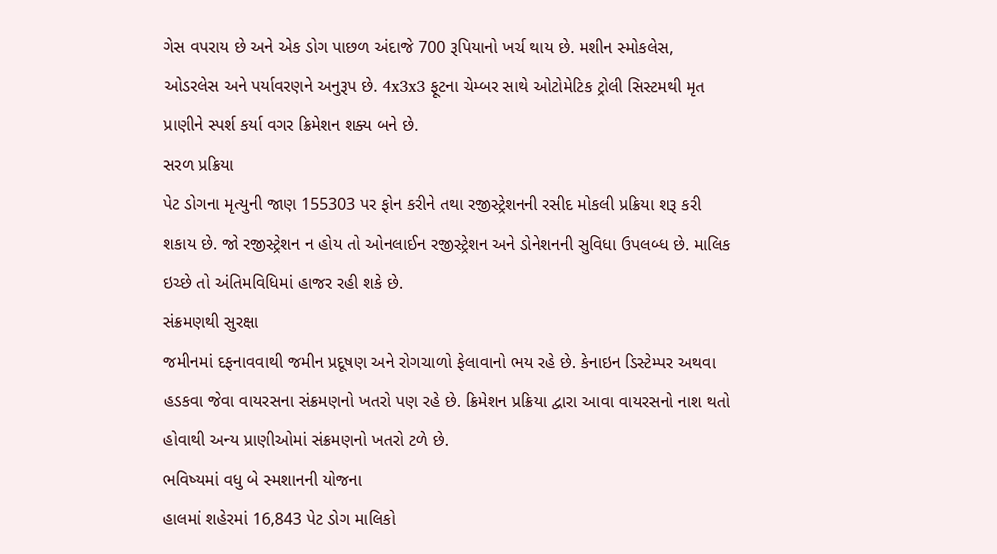ગેસ વપરાય છે અને એક ડોગ પાછળ અંદાજે 700 રૂપિયાનો ખર્ચ થાય છે. મશીન સ્મોકલેસ, ઓડરલેસ અને પર્યાવરણને અનુરૂપ છે. 4x3x3 ફૂટના ચેમ્બર સાથે ઓટોમેટિક ટ્રોલી સિસ્ટમથી મૃત પ્રાણીને સ્પર્શ કર્યા વગર ક્રિમેશન શક્ય બને છે.
સરળ પ્રક્રિયા
પેટ ડોગના મૃત્યુની જાણ 155303 પર ફોન કરીને તથા રજીસ્ટ્રેશનની રસીદ મોકલી પ્રક્રિયા શરૂ કરી શકાય છે. જો રજીસ્ટ્રેશન ન હોય તો ઓનલાઈન રજીસ્ટ્રેશન અને ડોનેશનની સુવિધા ઉપલબ્ધ છે. માલિક ઇચ્છે તો અંતિમવિધિમાં હાજર રહી શકે છે.
સંક્રમણથી સુરક્ષા
જમીનમાં દફનાવવાથી જમીન પ્રદૂષણ અને રોગચાળો ફેલાવાનો ભય રહે છે. કેનાઇન ડિસ્ટેમ્પર અથવા હડકવા જેવા વાયરસના સંક્રમણનો ખતરો પણ રહે છે. ક્રિમેશન પ્રક્રિયા દ્વારા આવા વાયરસનો નાશ થતો હોવાથી અન્ય પ્રાણીઓમાં સંક્રમણનો ખતરો ટળે છે.
ભવિષ્યમાં વધુ બે સ્મશાનની યોજના
હાલમાં શહેરમાં 16,843 પેટ ડોગ માલિકો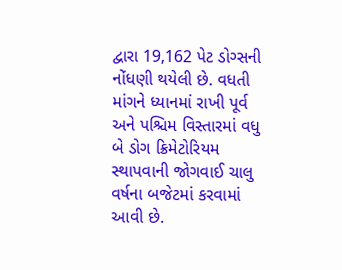દ્વારા 19,162 પેટ ડોગ્સની નોંધણી થયેલી છે. વધતી માંગને ધ્યાનમાં રાખી પૂર્વ અને પશ્ચિમ વિસ્તારમાં વધુ બે ડોગ ક્રિમેટોરિયમ સ્થાપવાની જોગવાઈ ચાલુ વર્ષના બજેટમાં કરવામાં આવી છે.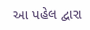આ પહેલ દ્વારા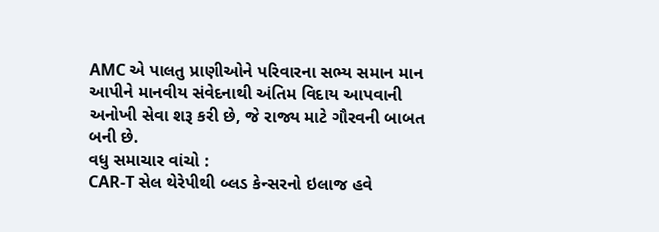AMC એ પાલતુ પ્રાણીઓને પરિવારના સભ્ય સમાન માન આપીને માનવીય સંવેદનાથી અંતિમ વિદાય આપવાની અનોખી સેવા શરૂ કરી છે, જે રાજ્ય માટે ગૌરવની બાબત બની છે.
વધુ સમાચાર વાંચો :
CAR-T સેલ થેરેપીથી બ્લડ કેન્સરનો ઇલાજ હવે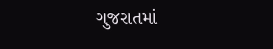ગુજરાતમાં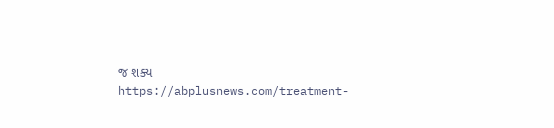જ શક્ય
https://abplusnews.com/treatment-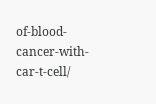of-blood-cancer-with-car-t-cell/